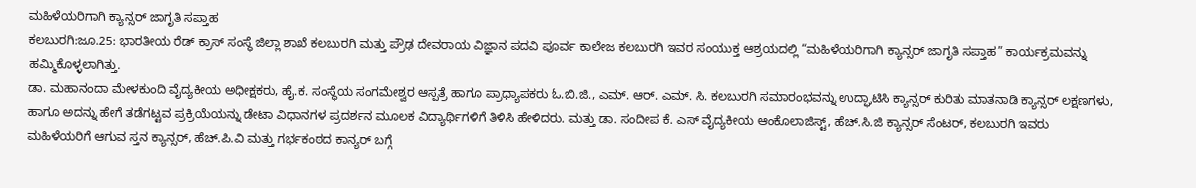ಮಹಿಳೆಯರಿಗಾಗಿ ಕ್ಯಾನ್ಸರ್‌ ಜಾಗೃತಿ ಸಪ್ತಾಹ
ಕಲಬುರಗಿ:ಜೂ.25: ಭಾರತೀಯ ರೆಡ್‌ ಕ್ರಾಸ್‌ ಸಂಸ್ಥೆ ಜಿಲ್ಲಾ ಶಾಖೆ ಕಲಬುರಗಿ ಮತ್ತು ಪ್ರೌಢ ದೇವರಾಯ ವಿಜ್ಞಾನ ಪದವಿ ಪೂರ್ವ ಕಾಲೇಜ ಕಲಬುರಗಿ ಇವರ ಸಂಯುಕ್ತ ಆಶ್ರಯದಲ್ಲಿ “ಮಹಿಳೆಯರಿಗಾಗಿ ಕ್ಯಾನ್ಸರ್‌ ಜಾಗೃತಿ ಸಪ್ತಾಹ” ಕಾರ್ಯಕ್ರಮವನ್ನು ಹಮ್ಮಿಕೊಳ್ಳಲಾಗಿತ್ತು.
ಡಾ. ಮಹಾನಂದಾ ಮೇಳಕುಂದಿ ವೈದ್ಯಕೀಯ ಅಧೀಕ್ಷಕರು, ಹೈ.ಕ. ಸಂಸ್ಥೆಯ ಸಂಗಮೇಶ್ವರ ಆಸ್ಪತ್ರೆ ಹಾಗೂ ಪ್ರಾಧ್ಯಾಪಕರು ಓ.ಬಿ.ಜಿ., ಎಮ್. ಆರ್. ಎಮ್. ಸಿ. ಕಲಬುರಗಿ ಸಮಾರಂಭವನ್ನು ಉದ್ಘಾಟಿಸಿ ಕ್ಯಾನ್ಸರ್ ಕುರಿತು ಮಾತನಾಡಿ ಕ್ಯಾನ್ಸರ್ ಲಕ್ಷಣಗಳು, ಹಾಗೂ ಅದನ್ನು ಹೇಗೆ ತಡೆಗಟ್ಟವ ಪ್ರಕ್ರಿಯೆಯನ್ನು ಡೇಟಾ ವಿಧಾನಗಳ ಪ್ರದರ್ಶನ ಮೂಲಕ ವಿದ್ಯಾರ್ಥಿಗಳಿಗೆ ತಿಳಿಸಿ ಹೇಳಿದರು. ಮತ್ತು ಡಾ. ಸಂದೀಪ ಕೆ. ಎಸ್‌ ವೈದ್ಯಕೀಯ ಆಂಕೊಲಾಜಿಸ್ಟ್‌, ಹೆಚ್.ಸಿ.ಜಿ ಕ್ಯಾನ್ಸರ್‌ ಸೆಂಟರ್‌, ಕಲಬುರಗಿ ಇವರು ಮಹಿಳೆಯರಿಗೆ ಆಗುವ ಸ್ತನ ಕ್ಯಾನ್ಸರ್‌, ಹೆಚ್.ಪಿ.ವಿ ಮತ್ತು ಗರ್ಭಕಂಠದ ಕಾನ್ಯರ್‌ ಬಗ್ಗೆ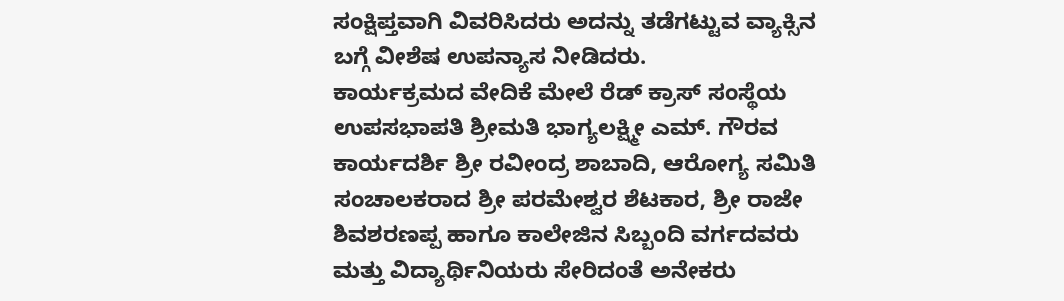ಸಂಕ್ಷಿಪ್ತವಾಗಿ ವಿವರಿಸಿದರು ಅದನ್ನು ತಡೆಗಟ್ಟುವ ವ್ಯಾಕ್ಸಿನ ಬಗ್ಗೆ ವೀಶೆಷ ಉಪನ್ಯಾಸ ನೀಡಿದರು.
ಕಾರ್ಯಕ್ರಮದ ವೇದಿಕೆ ಮೇಲೆ ರೆಡ್‌ ಕ್ರಾಸ್‌ ಸಂಸ್ಥೆಯ ಉಪಸಭಾಪತಿ ಶ್ರೀಮತಿ ಭಾಗ್ಯಲಕ್ಷ್ಮೀ ಎಮ್. ಗೌರವ ಕಾರ್ಯದರ್ಶಿ ಶ್ರೀ ರವೀಂದ್ರ ಶಾಬಾದಿ, ಆರೋಗ್ಯ ಸಮಿತಿ ಸಂಚಾಲಕರಾದ ಶ್ರೀ ಪರಮೇಶ್ವರ ಶೆಟಕಾರ, ಶ್ರೀ ರಾಜೇ ಶಿವಶರಣಪ್ಪ ಹಾಗೂ ಕಾಲೇಜಿನ ಸಿಬ್ಬಂದಿ ವರ್ಗದವರು ಮತ್ತು ವಿದ್ಯಾರ್ಥಿನಿಯರು ಸೇರಿದಂತೆ ಅನೇಕರು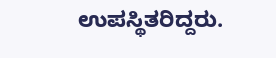ಉಪಸ್ಥಿತರಿದ್ದರು.